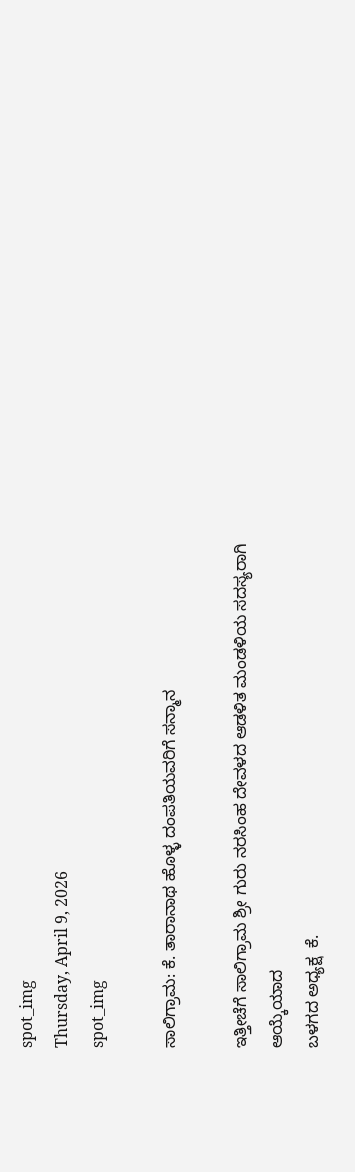spot_img
Thursday, April 9, 2026
spot_img

ಸಾಲಿಗ್ರಾಮ: ಕೆ. ತಾರಾನಾಥ ಹೊಳ್ಳ ದಂಪತಿಯವರಿಗೆ ಸನ್ಮಾನ

ಇತ್ತೀಚೆಗೆ ಸಾಲಿಗ್ರಾಮ ಶ್ರೀ ಗುರು ನರಸಿಂಹ ದೇವಳದ ಆಡಳಿತ ಮಂಡಳಿಯ ಸದಸ್ಯರಾಗಿ ಆಯ್ಕೆಯಾದ
ಬಳಗದ ಅಧ್ಯಕ್ಷ  ಕೆ.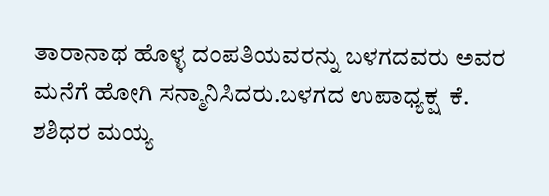ತಾರಾನಾಥ ಹೊಳ್ಳ ದಂಪತಿಯವರನ್ನು ಬಳಗದವರು ಅವರ ಮನೆಗೆ ಹೋಗಿ ಸನ್ಮಾನಿಸಿದರು.ಬಳಗದ ಉಪಾಧ್ಯಕ್ಷ  ಕೆ. ಶಶಿಧರ ಮಯ್ಯ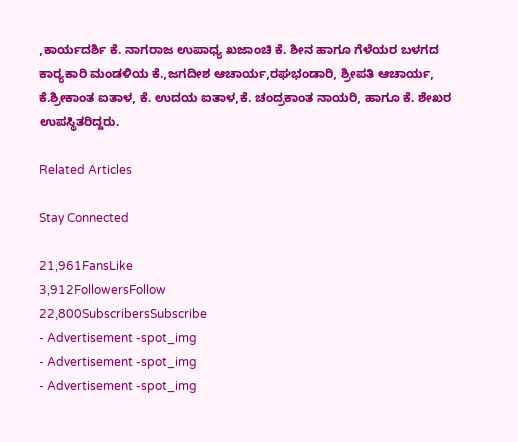,ಕಾರ್ಯದರ್ಶಿ ಕೆ. ನಾಗರಾಜ ಉಪಾಧ್ಯ ಖಜಾಂಚಿ ಕೆ. ಶೀನ ಹಾಗೂ ಗೆಳೆಯರ ಬಳಗದ ಕಾರ‍್ಯಕಾರಿ ಮಂಡಳಿಯ ಕೆ.,ಜಗದೀಶ ಆಚಾರ್ಯ,ರಘಭಂಡಾರಿ, ಶ್ರೀಪತಿ ಆಚಾರ್ಯ, ಕೆ.ಶ್ರೀಕಾಂತ ಐತಾಳ, ಕೆ. ಉದಯ ಐತಾಳ,ಕೆ. ಚಂದ್ರಕಾಂತ ನಾಯರಿ, ಹಾಗೂ ಕೆ. ಶೇಖರ ಉಪಸ್ಥಿತರಿದ್ದರು.

Related Articles

Stay Connected

21,961FansLike
3,912FollowersFollow
22,800SubscribersSubscribe
- Advertisement -spot_img
- Advertisement -spot_img
- Advertisement -spot_img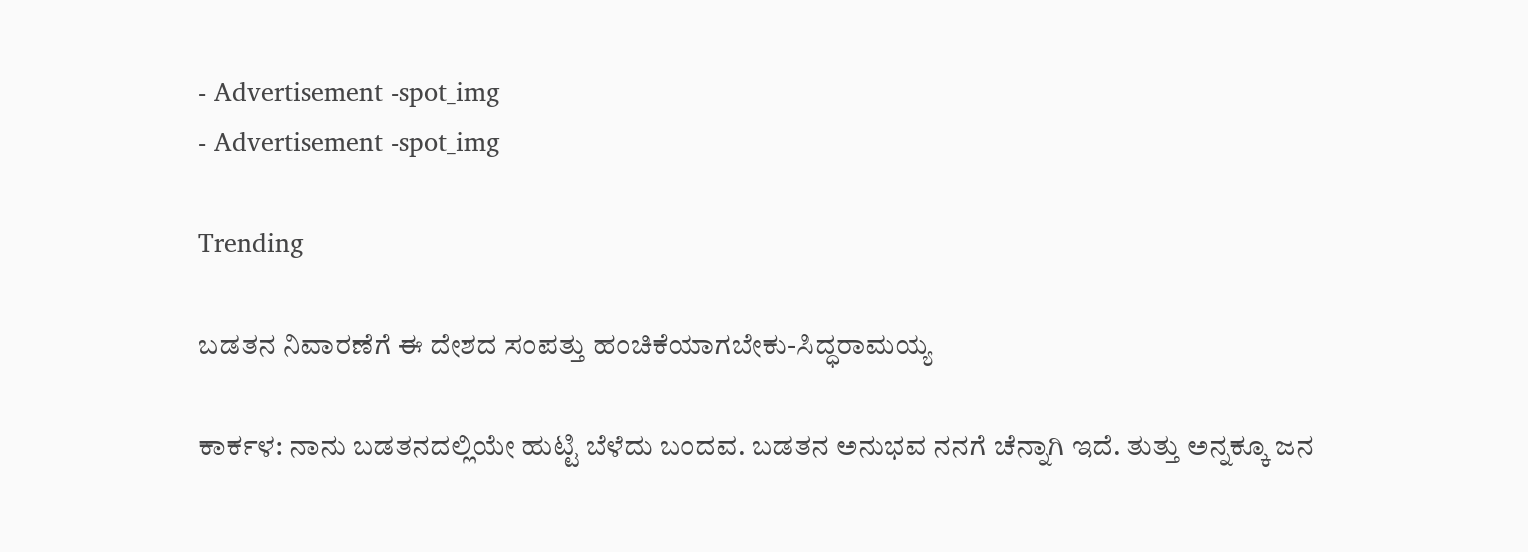- Advertisement -spot_img
- Advertisement -spot_img

Trending

ಬಡತನ ನಿವಾರಣೆಗೆ ಈ ದೇಶದ ಸಂಪತ್ತು ಹಂಚಿಕೆಯಾಗಬೇಕು-ಸಿದ್ಧರಾಮಯ್ಯ

ಕಾರ್ಕಳ: ನಾನು ಬಡತನದಲ್ಲಿಯೇ ಹುಟ್ಟಿ ಬೆಳೆದು ಬಂದವ. ಬಡತನ ಅನುಭವ ನನಗೆ ಚೆನ್ನಾಗಿ ಇದೆ. ತುತ್ತು ಅನ್ನಕ್ಕೂ ಜನ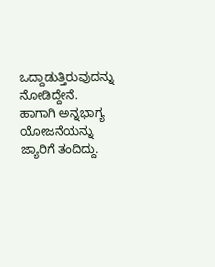ಒದ್ದಾಡುತ್ತಿರುವುದನ್ನು ನೋಡಿದ್ದೇನೆ. ಹಾಗಾಗಿ ಅನ್ನಭಾಗ್ಯ ಯೋಜನೆಯನ್ನು ಜ್ಯಾರಿಗೆ ತಂದಿದ್ದು.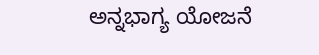ಅನ್ನಭಾಗ್ಯ ಯೋಜನೆ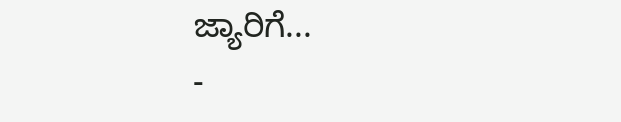ಜ್ಯಾರಿಗೆ...
-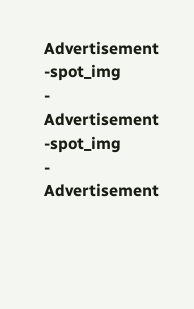Advertisement -spot_img
- Advertisement -spot_img
- Advertisement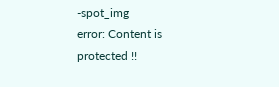-spot_img
error: Content is protected !!